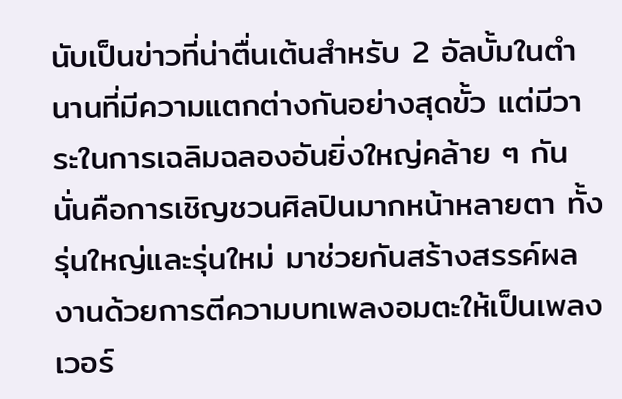นับเป็นข่าวที่น่าตื่นเต้นสำหรับ 2 อัลบั้มในตำนานที่มีความแตกต่างกันอย่างสุดขั้ว แต่มีวาระในการเฉลิมฉลองอันยิ่งใหญ่คล้าย ๆ กัน นั่นคือการเชิญชวนศิลปินมากหน้าหลายตา ทั้งรุ่นใหญ่และรุ่นใหม่ มาช่วยกันสร้างสรรค์ผลงานด้วยการตีความบทเพลงอมตะให้เป็นเพลงเวอร์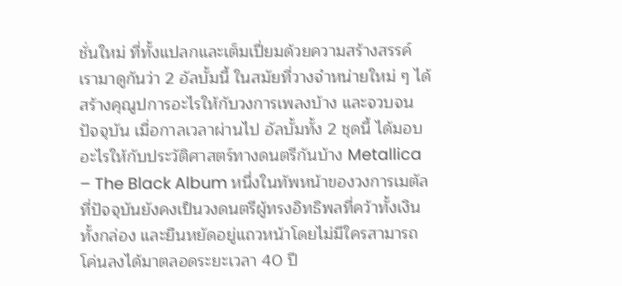ชั่นใหม่ ที่ทั้งแปลกและเต็มเปี่ยมด้วยความสร้างสรรค์ เรามาดูกันว่า 2 อัลบั้มนี้ ในสมัยที่วางจำหน่ายใหม่ ๆ ได้สร้างคุณูปการอะไรให้กับวงการเพลงบ้าง และจวบจนปัจจุบัน เมื่อกาลเวลาผ่านไป อัลบั้มทั้ง 2 ชุดนี้ ได้มอบอะไรให้กับประวัติศาสตร์ทางดนตรีกันบ้าง Metallica – The Black Album หนึ่งในทัพหน้าของวงการเมตัล ที่ปัจจุบันยังคงเป็นวงดนตรีผู้ทรงอิทธิพลที่คว้าทั้งเงินทั้งกล่อง และยืนหยัดอยู่แถวหน้าโดยไม่มีใครสามารถโค่นลงได้มาตลอดระยะเวลา 40 ปี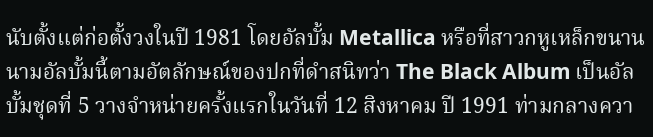นับตั้งแต่ก่อตั้งวงในปี 1981 โดยอัลบั้ม Metallica หรือที่สาวกหูเหล็กขนานนามอัลบั้มนี้ตามอัตลักษณ์ของปกที่ดำสนิทว่า The Black Album เป็นอัลบั้มชุดที่ 5 วางจำหน่ายครั้งแรกในวันที่ 12 สิงหาคม ปี 1991 ท่ามกลางควา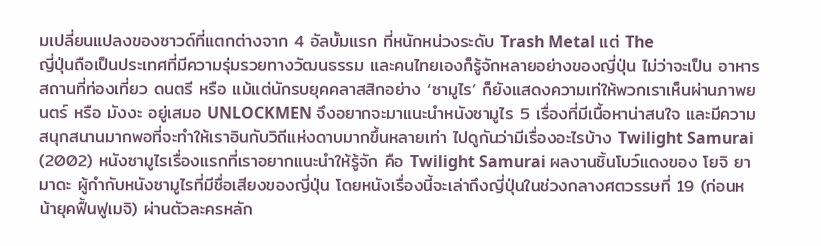มเปลี่ยนแปลงของซาวด์ที่แตกต่างจาก 4 อัลบั้มแรก ที่หนักหน่วงระดับ Trash Metal แต่ The
ญี่ปุ่นถือเป็นประเทศที่มีความรุ่มรวยทางวัฒนธรรม และคนไทยเองก็รู้จักหลายอย่างของญี่ปุ่น ไม่ว่าจะเป็น อาหาร สถานที่ท่องเที่ยว ดนตรี หรือ แม้แต่นักรบยุคคลาสสิกอย่าง ‘ซามูไร’ ก็ยังแสดงความเท่ให้พวกเราเห็นผ่านภาพยนตร์ หรือ มังงะ อยู่เสมอ UNLOCKMEN จึงอยากจะมาแนะนำหนังซามูไร 5 เรื่องที่มีเนื้อหาน่าสนใจ และมีความสนุกสนานมากพอที่จะทำให้เราอินกับวิถีแห่งดาบมากขึ้นหลายเท่า ไปดูกันว่ามีเรื่องอะไรบ้าง Twilight Samurai (2002) หนังซามูไรเรื่องแรกที่เราอยากแนะนำให้รู้จัก คือ Twilight Samurai ผลงานชิ้นโบว์แดงของ โยจิ ยามาดะ ผู้กำกับหนังซามูไรที่มีชื่อเสียงของญี่ปุ่น โดยหนังเรื่องนี้จะเล่าถึงญี่ปุ่นในช่วงกลางศตวรรษที่ 19 (ก่อนหน้ายุคฟื้นฟูเมจิ) ผ่านตัวละครหลัก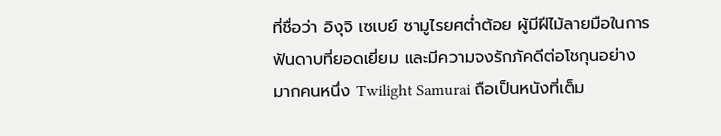ที่ชื่อว่า อิงุจิ เซเบย์ ซามูไรยศต่ำต้อย ผู้มีฝีไม้ลายมือในการฟันดาบที่ยอดเยี่ยม และมีความจงรักภัคดีต่อโชกุนอย่างมากคนหนึ่ง Twilight Samurai ถือเป็นหนังที่เต็ม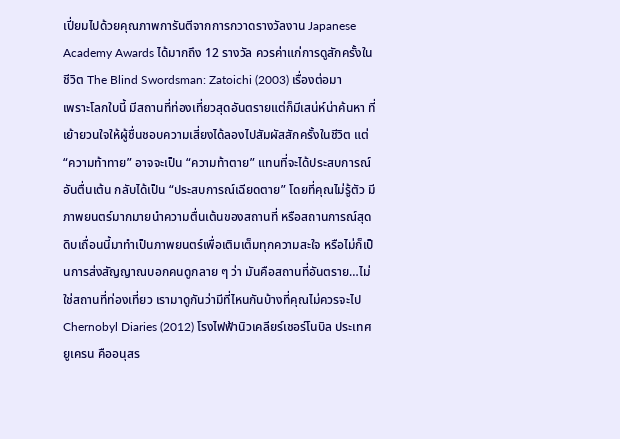เปี่ยมไปด้วยคุณภาพการันตีจากการกวาดรางวัลงาน Japanese Academy Awards ได้มากถึง 12 รางวัล ควรค่าแก่การดูสักครั้งในชีวิต The Blind Swordsman: Zatoichi (2003) เรื่องต่อมา
เพราะโลกใบนี้ มีสถานที่ท่องเที่ยวสุดอันตรายแต่ก็มีเสน่ห์น่าค้นหา ที่เย้ายวนใจให้ผู้ชื่นชอบความเสี่ยงได้ลองไปสัมผัสสักครั้งในชีวิต แต่ “ความท้าทาย” อาจจะเป็น “ความท้าตาย” แทนที่จะได้ประสบการณ์อันตื่นเต้น กลับได้เป็น “ประสบการณ์เฉียดตาย” โดยที่คุณไม่รู้ตัว มีภาพยนตร์มากมายนำความตื่นเต้นของสถานที่ หรือสถานการณ์สุดดิบเถื่อนนี้มาทำเป็นภาพยนตร์เพื่อเติมเต็มทุกความสะใจ หรือไม่ก็เป็นการส่งสัญญาณบอกคนดูกลาย ๆ ว่า มันคือสถานที่อันตราย…ไม่ใช่สถานที่ท่องเที่ยว เรามาดูกันว่ามีที่ไหนกันบ้างที่คุณไม่ควรจะไป Chernobyl Diaries (2012) โรงไฟฟ้านิวเคลียร์เชอร์โนบิล ประเทศยูเครน คืออนุสร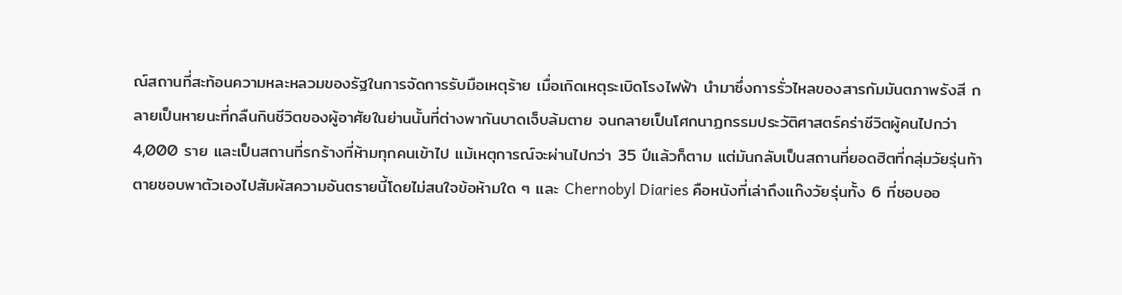ณ์สถานที่สะท้อนความหละหลวมของรัฐในการจัดการรับมือเหตุร้าย เมื่อเกิดเหตุระเบิดโรงไฟฟ้า นำมาซึ่งการรั่วไหลของสารกัมมันตภาพรังสี กลายเป็นหายนะที่กลืนกินชีวิตของผู้อาศัยในย่านนั้นที่ต่างพากันบาดเจ็บล้มตาย จนกลายเป็นโศกนาฏกรรมประวัติศาสตร์คร่าชีวิตผู้คนไปกว่า 4,000 ราย และเป็นสถานที่รกร้างที่ห้ามทุกคนเข้าไป แม้เหตุการณ์จะผ่านไปกว่า 35 ปีแล้วก็ตาม แต่มันกลับเป็นสถานที่ยอดฮิตที่กลุ่มวัยรุ่นท้าตายชอบพาตัวเองไปสัมผัสความอันตรายนี้โดยไม่สนใจข้อห้ามใด ๆ และ Chernobyl Diaries คือหนังที่เล่าถึงแก๊งวัยรุ่นทั้ง 6 ที่ชอบออ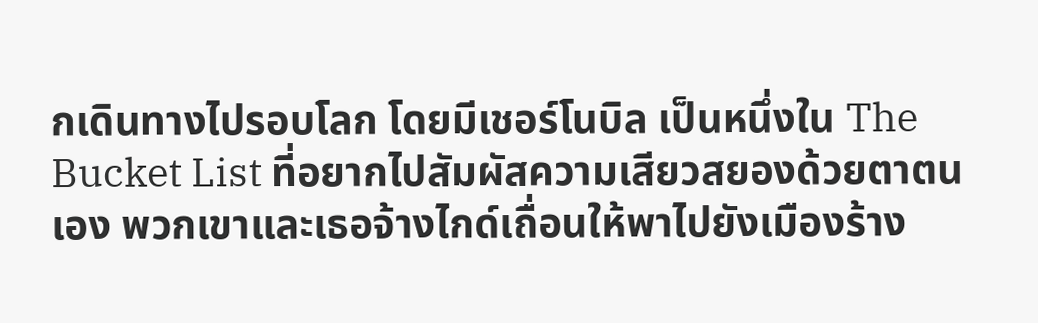กเดินทางไปรอบโลก โดยมีเชอร์โนบิล เป็นหนึ่งใน The Bucket List ที่อยากไปสัมผัสความเสียวสยองด้วยตาตนเอง พวกเขาและเธอจ้างไกด์เถื่อนให้พาไปยังเมืองร้าง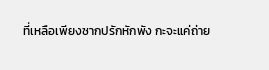ที่เหลือเพียงซากปรักหักพัง กะจะแค่ถ่าย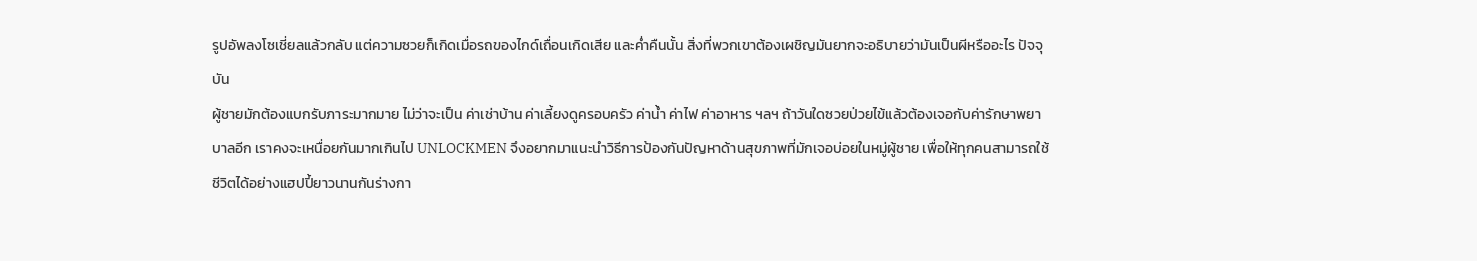รูปอัพลงโซเชี่ยลแล้วกลับ แต่ความซวยก็เกิดเมื่อรถของไกด์เถื่อนเกิดเสีย และค่ำคืนนั้น สิ่งที่พวกเขาต้องเผชิญมันยากจะอธิบายว่ามันเป็นผีหรืออะไร ปัจจุบัน
ผู้ชายมักต้องแบกรับภาระมากมาย ไม่ว่าจะเป็น ค่าเช่าบ้าน ค่าเลี้ยงดูครอบครัว ค่าน้ำ ค่าไฟ ค่าอาหาร ฯลฯ ถ้าวันใดซวยป่วยไข้แล้วต้องเจอกับค่ารักษาพยาบาลอีก เราคงจะเหนื่อยกันมากเกินไป UNLOCKMEN จึงอยากมาแนะนำวิธีการป้องกันปัญหาด้านสุขภาพที่มักเจอบ่อยในหมู่ผู้ชาย เพื่อให้ทุกคนสามารถใช้ชีวิตได้อย่างแฮปปี้ยาวนานกันร่างกา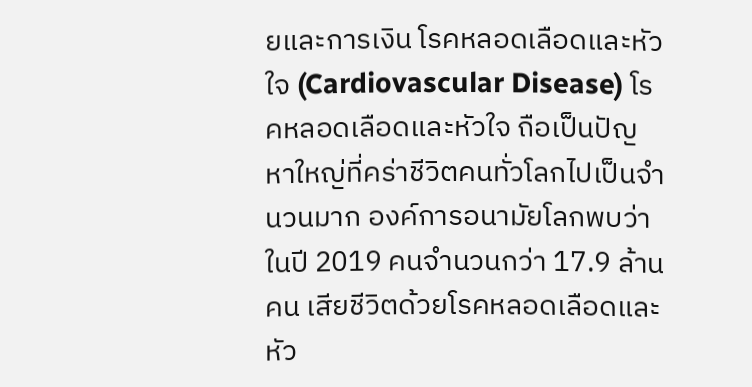ยและการเงิน โรคหลอดเลือดและหัวใจ (Cardiovascular Disease) โรคหลอดเลือดและหัวใจ ถือเป็นปัญหาใหญ่ที่คร่าชีวิตคนทั่วโลกไปเป็นจำนวนมาก องค์การอนามัยโลกพบว่าในปี 2019 คนจำนวนกว่า 17.9 ล้านคน เสียชีวิตด้วยโรคหลอดเลือดและหัว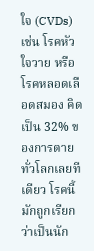ใจ (CVDs) เช่น โรคหัวใจวาย หรือ โรคหลอดเลือดสมอง คิดเป็น 32% ของการตายทั่วโลกเลยทีเดียว โรคนี้มักถูกเรียกว่าเป็นนัก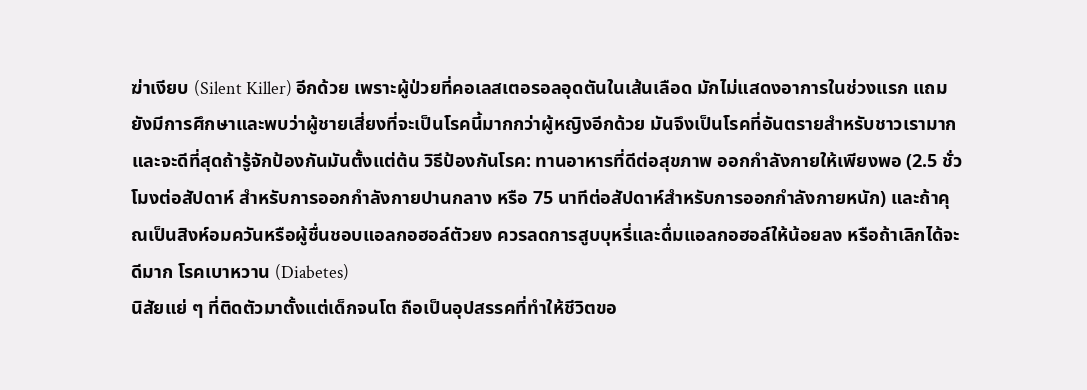ฆ่าเงียบ (Silent Killer) อีกด้วย เพราะผู้ป่วยที่คอเลสเตอรอลอุดตันในเส้นเลือด มักไม่แสดงอาการในช่วงแรก แถมยังมีการศึกษาและพบว่าผู้ชายเสี่ยงที่จะเป็นโรคนี้มากกว่าผู้หญิงอีกด้วย มันจึงเป็นโรคที่อันตรายสำหรับชาวเรามาก และจะดีที่สุดถ้ารู้จักป้องกันมันตั้งแต่ต้น วิธีป้องกันโรค: ทานอาหารที่ดีต่อสุขภาพ ออกกำลังกายให้เพียงพอ (2.5 ชั่วโมงต่อสัปดาห์ สำหรับการออกกำลังกายปานกลาง หรือ 75 นาทีต่อสัปดาห์สำหรับการออกกำลังกายหนัก) และถ้าคุณเป็นสิงห์อมควันหรือผู้ชื่นชอบแอลกอฮอล์ตัวยง ควรลดการสูบบุหรี่และดื่มแอลกอฮอล์ให้น้อยลง หรือถ้าเลิกได้จะดีมาก โรคเบาหวาน (Diabetes)
นิสัยแย่ ๆ ที่ติดตัวมาตั้งแต่เด็กจนโต ถือเป็นอุปสรรคที่ทำให้ชีวิตขอ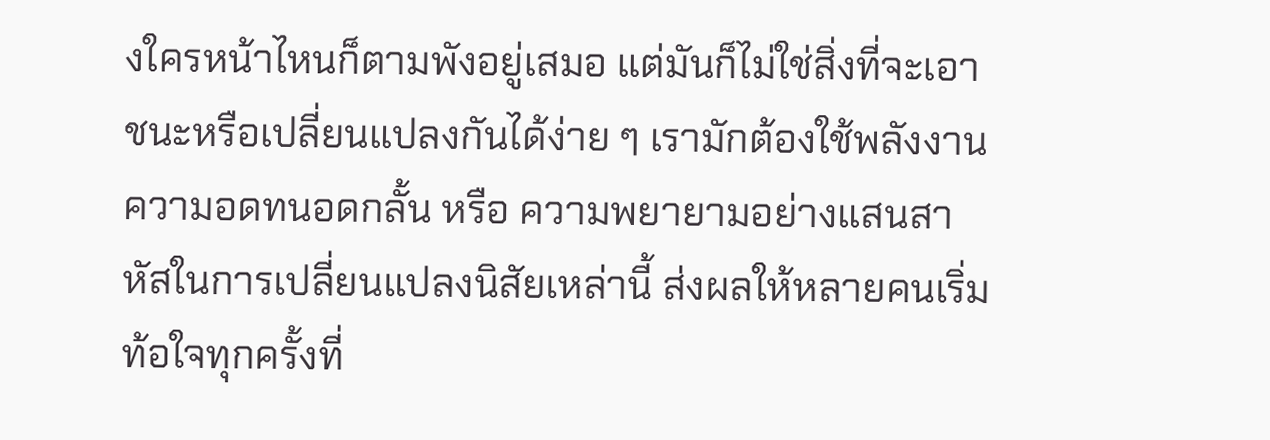งใครหน้าไหนก็ตามพังอยู่เสมอ แต่มันก็ไม่ใช่สิ่งที่จะเอาชนะหรือเปลี่ยนแปลงกันได้ง่าย ๆ เรามักต้องใช้พลังงาน ความอดทนอดกลั้น หรือ ความพยายามอย่างแสนสาหัสในการเปลี่ยนแปลงนิสัยเหล่านี้ ส่งผลให้หลายคนเริ่มท้อใจทุกครั้งที่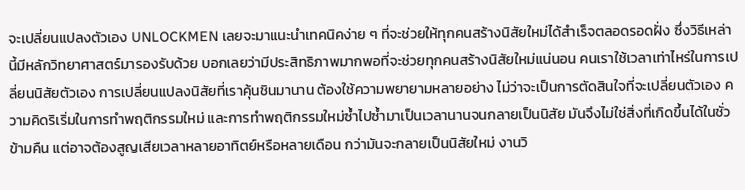จะเปลี่ยนแปลงตัวเอง UNLOCKMEN เลยจะมาแนะนำเทคนิคง่าย ๆ ที่จะช่วยให้ทุกคนสร้างนิสัยใหม่ได้สำเร็จตลอดรอดฝั่ง ซึ่งวิธีเหล่านี้มีหลักวิทยาศาสตร์มารองรับด้วย บอกเลยว่ามีประสิทธิภาพมากพอที่จะช่วยทุกคนสร้างนิสัยใหม่แน่นอน คนเราใช้เวลาเท่าไหร่ในการเปลี่ยนนิสัยตัวเอง การเปลี่ยนแปลงนิสัยที่เราคุ้นชินมานาน ต้องใช้ความพยายามหลายอย่าง ไม่ว่าจะเป็นการตัดสินใจที่จะเปลี่ยนตัวเอง ความคิดริเริ่มในการทำพฤติกรรมใหม่ และการทำพฤติกรรมใหม่ซ้ำไปซ้ำมาเป็นเวลานานจนกลายเป็นนิสัย มันจึงไม่ใช่สิ่งที่เกิดขึ้นได้ในชั่วข้ามคืน แต่อาจต้องสูญเสียเวลาหลายอาทิตย์หรือหลายเดือน กว่ามันจะกลายเป็นนิสัยใหม่ งานวิ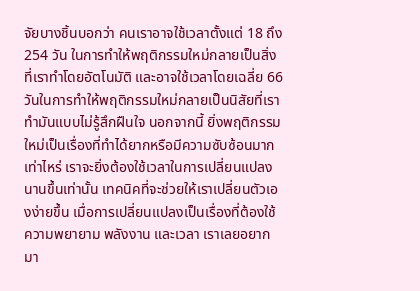จัยบางชิ้นบอกว่า คนเราอาจใช้เวลาตั้งแต่ 18 ถึง 254 วัน ในการทำให้พฤติกรรมใหม่กลายเป็นสิ่งที่เราทำโดยอัตโนมัติ และอาจใช้เวลาโดยเฉลี่ย 66 วันในการทำให้พฤติกรรมใหม่กลายเป็นนิสัยที่เราทำมันแบบไม่รู้สึกฝืนใจ นอกจากนี้ ยิ่งพฤติกรรมใหม่เป็นเรื่องที่ทำได้ยากหรือมีความซับซ้อนมากเท่าไหร่ เราจะยิ่งต้องใช้เวลาในการเปลี่ยนแปลงนานขึ้นเท่านั้น เทคนิคที่จะช่วยให้เราเปลี่ยนตัวเองง่ายขึ้น เมื่อการเปลี่ยนแปลงเป็นเรื่องที่ต้องใช้ความพยายาม พลังงาน และเวลา เราเลยอยากมา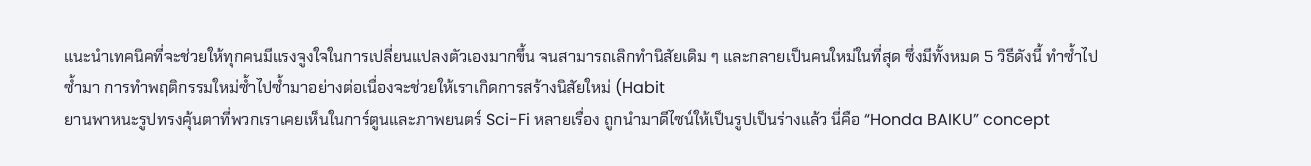แนะนำเทคนิคที่จะช่วยให้ทุกคนมีแรงจูงใจในการเปลี่ยนแปลงตัวเองมากขึ้น จนสามารถเลิกทำนิสัยเดิม ๆ และกลายเป็นคนใหม่ในที่สุด ซึ่งมีทั้งหมด 5 วิธีดังนี้ ทำซ้ำไปซ้ำมา การทำพฤติกรรมใหม่ซ้ำไปซ้ำมาอย่างต่อเนื่องจะช่วยให้เราเกิดการสร้างนิสัยใหม่ (Habit
ยานพาหนะรูปทรงคุ้นตาที่พวกเราเคยเห็นในการ์ตูนและภาพยนตร์ Sci-Fi หลายเรื่อง ถูกนำมาดีไซน์ให้เป็นรูปเป็นร่างแล้ว นี่คือ “Honda BAIKU” concept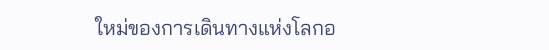ใหม่ของการเดินทางแห่งโลกอ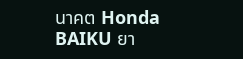นาคต Honda BAIKU ยา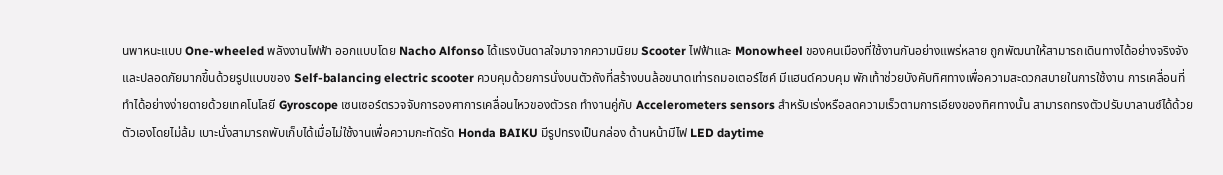นพาหนะแบบ One-wheeled พลังงานไฟฟ้า ออกแบบโดย Nacho Alfonso ได้แรงบันดาลใจมาจากความนิยม Scooter ไฟฟ้าและ Monowheel ของคนเมืองที่ใช้งานกันอย่างแพร่หลาย ถูกพัฒนาให้สามารถเดินทางได้อย่างจริงจังและปลอดภัยมากขึ้นด้วยรูปแบบของ Self-balancing electric scooter ควบคุมด้วยการนั่งบนตัวถังที่สร้างบนล้อขนาดเท่ารถมอเตอร์ไซค์ มีแฮนด์ควบคุม พักเท้าช่วยบังคับทิศทางเพื่อความสะดวกสบายในการใช้งาน การเคลื่อนที่ทำได้อย่างง่ายดายด้วยเทคโนโลยี Gyroscope เซนเซอร์ตรวจจับการองศาการเคลื่อนไหวของตัวรถ ทำงานคู่กับ Accelerometers sensors สำหรับเร่งหรือลดความเร็วตามการเอียงของทิศทางนั้น สามารถทรงตัวปรับบาลานซ์ได้ด้วยตัวเองโดยไม่ล้ม เบาะนั่งสามารถพับเก็บได้เมื่อไม่ใช้งานเพื่อความกะทัดรัด Honda BAIKU มีรูปทรงเป็นกล่อง ด้านหน้ามีไฟ LED daytime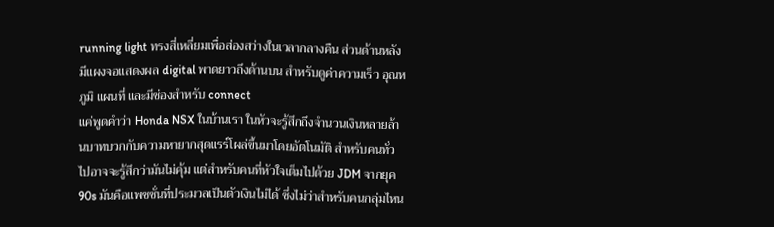running light ทรงสี่เหลี่ยมเพื่อส่องสว่างในเวลากลางคืน ส่วนด้านหลังมีแผงจอแสดงผล digital พาดยาวถึงด้านบน สำหรับดูค่าความเร็ว อุณหภูมิ แผนที่ และมีช่องสำหรับ connect
แค่พูดคำว่า Honda NSX ในบ้านเรา ในหัวจะรู้สึกถึงจำนวนเงินหลายล้านบาทบวกกับความหายากสุดแรร์โผล่ขึ้นมาโดยอัตโนมัติ สำหรับคนทั่วไปอาจจะรู้สึกว่ามันไม่คุ้ม แต่สำหรับคนที่หัวใจเต็มไปด้วย JDM จากยุค 90s มันคือแพชชั่นที่ประมวลเป็นตัวเงินไม่ได้ ซึ่งไม่ว่าสำหรับคนกลุ่มไหน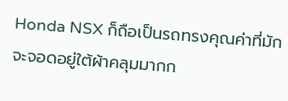Honda NSX ก็ถือเป็นรถทรงคุณค่าที่มักจะจอดอยู่ใต้ผ้าคลุมมากก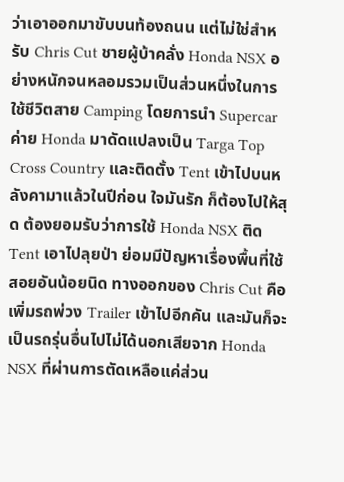ว่าเอาออกมาขับบนท้องถนน แต่ไม่ใช่สำหรับ Chris Cut ชายผู้บ้าคลั่ง Honda NSX อย่างหนักจนหลอมรวมเป็นส่วนหนึ่งในการใช้ชีวิตสาย Camping โดยการนำ Supercar ค่าย Honda มาดัดแปลงเป็น Targa Top Cross Country และติดตั้ง Tent เข้าไปบนหลังคามาแล้วในปีก่อน ใจมันรัก ก็ต้องไปให้สุด ต้องยอมรับว่าการใช้ Honda NSX ติด Tent เอาไปลุยป่า ย่อมมีปัญหาเรื่องพื้นที่ใช้สอยอันน้อยนิด ทางออกของ Chris Cut คือ เพิ่มรถพ่วง Trailer เข้าไปอีกคัน และมันก็จะเป็นรถรุ่นอื่นไปไม่ได้นอกเสียจาก Honda NSX ที่ผ่านการตัดเหลือแค่ส่วน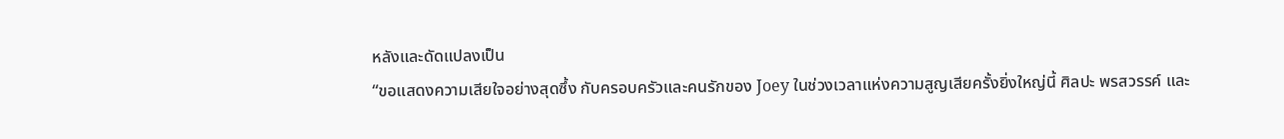หลังและดัดแปลงเป็น
“ขอแสดงความเสียใจอย่างสุดซึ้ง กับครอบครัวและคนรักของ Joey ในช่วงเวลาแห่งความสูญเสียครั้งยิ่งใหญ่นี้ ศิลปะ พรสวรรค์ และ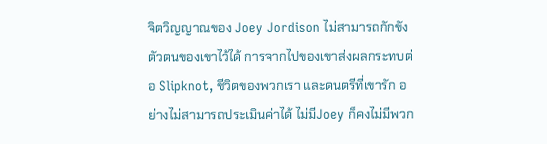จิตวิญญาณของ Joey Jordison ไม่สามารถกักขังตัวตนของเขาไว้ได้ การจากไปของเขาส่งผลกระทบต่อ Slipknot, ชีวิตของพวกเรา และดนตรีที่เขารัก อย่างไม่สามารถประเมินค่าได้ ไม่มีJoey ก็คงไม่มีพวก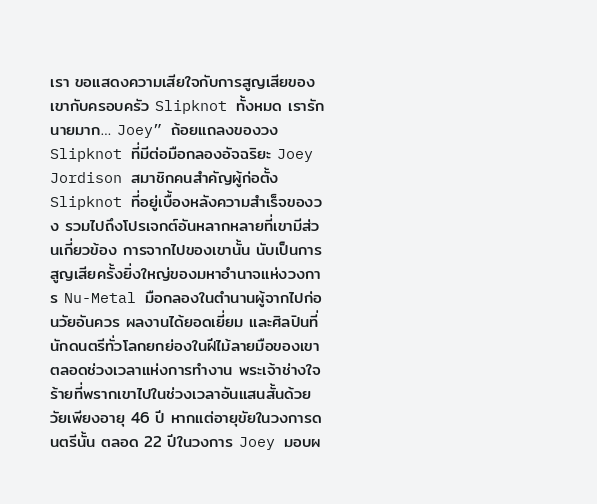เรา ขอแสดงความเสียใจกับการสูญเสียของเขากับครอบครัว Slipknot ทั้งหมด เรารักนายมาก… Joey” ถ้อยแถลงของวง Slipknot ที่มีต่อมือกลองอัจฉริยะ Joey Jordison สมาชิกคนสำคัญผู้ก่อตั้ง Slipknot ที่อยู่เบื้องหลังความสำเร็จของวง รวมไปถึงโปรเจกต์อันหลากหลายที่เขามีส่วนเกี่ยวข้อง การจากไปของเขานั้น นับเป็นการสูญเสียครั้งยิ่งใหญ่ของมหาอำนาจแห่งวงการ Nu-Metal มือกลองในตำนานผู้จากไปก่อนวัยอันควร ผลงานได้ยอดเยี่ยม และศิลปินที่นักดนตรีทั่วโลกยกย่องในฝีไม้ลายมือของเขาตลอดช่วงเวลาแห่งการทำงาน พระเจ้าช่างใจร้ายที่พรากเขาไปในช่วงเวลาอันแสนสั้นด้วยวัยเพียงอายุ 46 ปี หากแต่อายุขัยในวงการดนตรีนั้น ตลอด 22 ปีในวงการ Joey มอบผ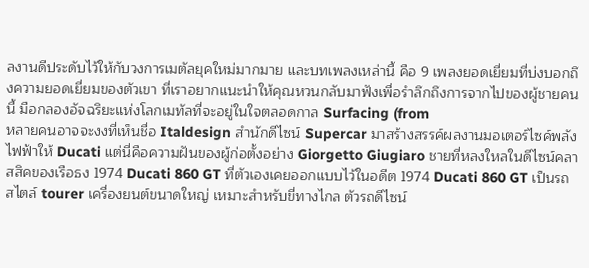ลงานดีประดับไว้ให้กับวงการเมตัลยุคใหม่มากมาย และบทเพลงเหล่านี้ คือ 9 เพลงยอดเยี่ยมที่บ่งบอกถึงความยอดเยี่ยมของตัวเขา ที่เราอยากแนะนำให้คุณหวนกลับมาฟังเพื่อรำลึกถึงการจากไปของผู้ชายคนนี้ มือกลองอัจฉริยะแห่งโลกเมทัลที่จะอยู่ในใจตลอดกาล Surfacing (from
หลายคนอาจจะงงที่เห็นชื่อ Italdesign สำนักดีไซน์ Supercar มาสร้างสรรค์ผลงานมอเตอร์ไซค์พลังไฟฟ้าให้ Ducati แต่นี่คือความฝันของผู้ก่อตั้งอย่าง Giorgetto Giugiaro ชายที่หลงใหลในดีไซน์คลาสสิคของเรือธง 1974 Ducati 860 GT ที่ตัวเองเคยออกแบบไว้ในอดีต 1974 Ducati 860 GT เป็นรถสไตล์ tourer เครื่องยนต์ขนาดใหญ่ เหมาะสำหรับขี่ทางไกล ตัวรถดีไซน์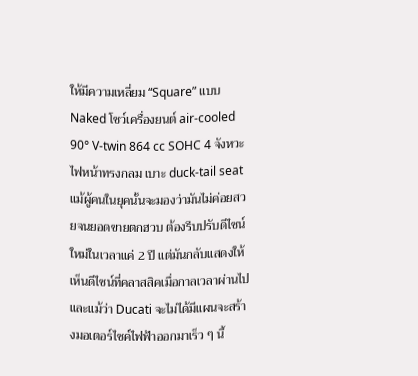ให้มีความเหลี่ยม “Square” แบบ Naked โชว์เครื่องยนต์ air-cooled 90° V-twin 864 cc SOHC 4 จังหวะ ไฟหน้าทรงกลม เบาะ duck-tail seat แม้ผู้คนในยุคนั้นจะมองว่ามันไม่ค่อยสวยจนยอดขายตกฮวบ ต้องรีบปรับดีไซน์ใหม่ในเวลาแค่ 2 ปี แต่มันกลับแสดงให้เห็นดีไซน์ที่คลาสสิคเมื่อกาลเวลาผ่านไป และแม้ว่า Ducati จะไม่ได้มีแผนจะสร้างมอเตอร์ไซค์ไฟฟ้าออกมาเร็ว ๆ นี้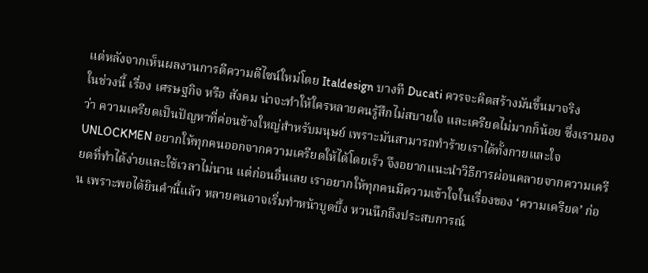แต่หลังจากเห็นผลงานการตีความดีไซน์ใหม่โดย Italdesign บางที Ducati ควรจะคิดสร้างมันขึ้นมาจริง
ในช่วงนี้ เรื่อง เศรษฐกิจ หรือ สังคม น่าจะทำให้ใครหลายคนรู้สึกไม่สบายใจ และเครียดไม่มากก็น้อย ซึ่งเรามองว่า ความเครียดเป็นปัญหาที่ค่อนข้างใหญ่สำหรับมนุษย์ เพราะมันสามารถทำร้ายเราได้ทั้งกายและใจ UNLOCKMEN อยากให้ทุกคนออกจากความเครียดให้ได้โดยเร็ว จึงอยากแนะนำวิธีการผ่อนคลายจากความเครียดที่ทำได้ง่ายและใช้เวลาไม่นาน แต่ก่อนอื่นเลย เราอยากให้ทุกคนมีความเข้าใจในเรื่องของ ‘ความเครียด’ ก่อน เพราะพอได้ยินคำนี้แล้ว หลายคนอาจเริ่มทำหน้าบูดบึ้ง หวนนึกถึงประสบการณ์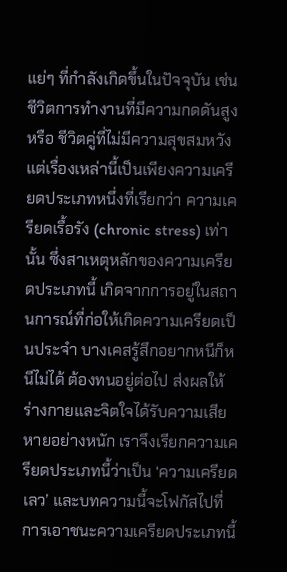แย่ๆ ที่กำลังเกิดขึ้นในปัจจุบัน เช่น ชีวิตการทำงานที่มีความกดดันสูง หรือ ชีวิตคู่ที่ไม่มีความสุขสมหวัง แต่เรื่องเหล่านี้เป็นเพียงความเครียดประเภทหนึ่งที่เรียกว่า ความเครียดเรื้อรัง (chronic stress) เท่านั้น ซึ่งสาเหตุหลักของความเครียดประเภทนี้ เกิดจากการอยู่ในสถานการณ์ที่ก่อให้เกิดความเครียดเป็นประจำ บางเคสรู้สึกอยากหนีก็หนีไม่ได้ ต้องทนอยู่ต่อไป ส่งผลให้ร่างกายและจิตใจได้รับความเสียหายอย่างหนัก เราจึงเรียกความเครียดประเภทนี้ว่าเป็น ‘ความเครียดเลว’ และบทความนี้จะโฟกัสไปที่การเอาชนะความเครียดประเภทนี้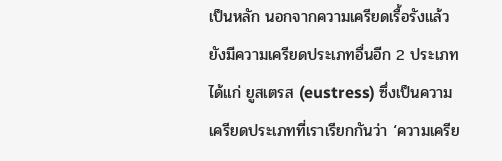เป็นหลัก นอกจากความเครียดเรื้อรังแล้ว ยังมีความเครียดประเภทอื่นอีก 2 ประเภท ได้แก่ ยูสเตรส (eustress) ซึ่งเป็นความเครียดประเภทที่เราเรียกกันว่า ‘ความเครีย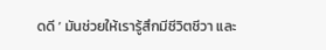ดดี ’ มันช่วยให้เรารู้สึกมีชีวิตชีวา และ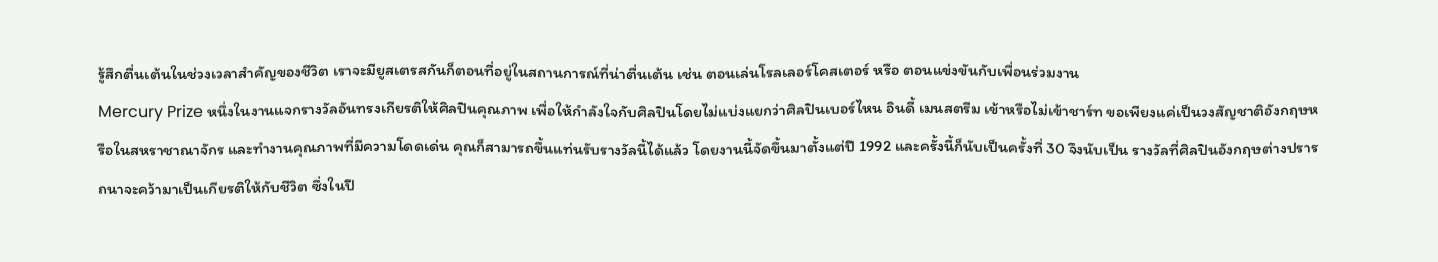รู้สึกตื่นเต้นในช่วงเวลาสำคัญของชีวิต เราจะมียูสเตรสกันก็ตอนที่อยู่ในสถานการณ์ที่น่าตื่นเต้น เช่น ตอนเล่นโรลเลอร์โคสเตอร์ หรือ ตอนแข่งขันกับเพื่อนร่วมงาน
Mercury Prize หนึ่งในงานแจกรางวัลอันทรงเกียรติให้ศิลปินคุณภาพ เพื่อให้กำลังใจกับศิลปินโดยไม่แบ่งแยกว่าศิลปินเบอร์ไหน อินดี้ เมนสตรีม เข้าหรือไม่เข้าชาร์ท ขอเพียงแค่เป็นวงสัญชาติอังกฤษหรือในสหราชาณาจักร และทำงานคุณภาพที่มีความโดดเด่น คุณก็สามารถขึ้นแท่นรับรางวัลนี้ได้แล้ว โดยงานนี้จัดขึ้นมาตั้งแต่ปี 1992 และครั้งนี้ก็นับเป็นครั้งที่ 30 จึงนับเป็น รางวัลที่ศิลปินอังกฤษต่างปรารถนาจะคว้ามาเป็นเกียรติให้กับชีวิต ซึ่งในปี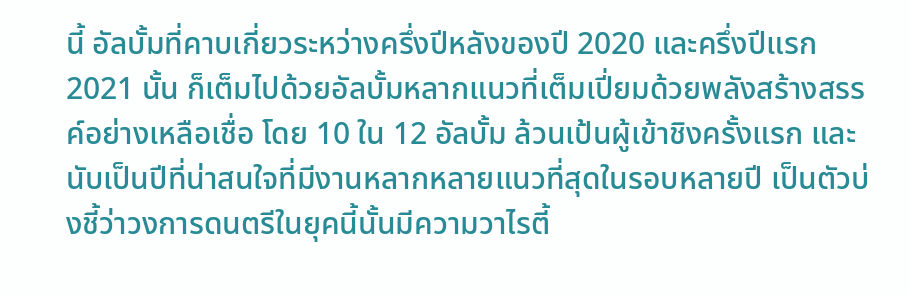นี้ อัลบั้มที่คาบเกี่ยวระหว่างครึ่งปีหลังของปี 2020 และครึ่งปีแรก 2021 นั้น ก็เต็มไปด้วยอัลบั้มหลากแนวที่เต็มเปี่ยมด้วยพลังสร้างสรรค์อย่างเหลือเชื่อ โดย 10 ใน 12 อัลบั้ม ล้วนเป้นผู้เข้าชิงครั้งแรก และนับเป็นปีที่น่าสนใจที่มีงานหลากหลายแนวที่สุดในรอบหลายปี เป็นตัวบ่งชี้ว่าวงการดนตรีในยุคนี้นั้นมีความวาไรตี้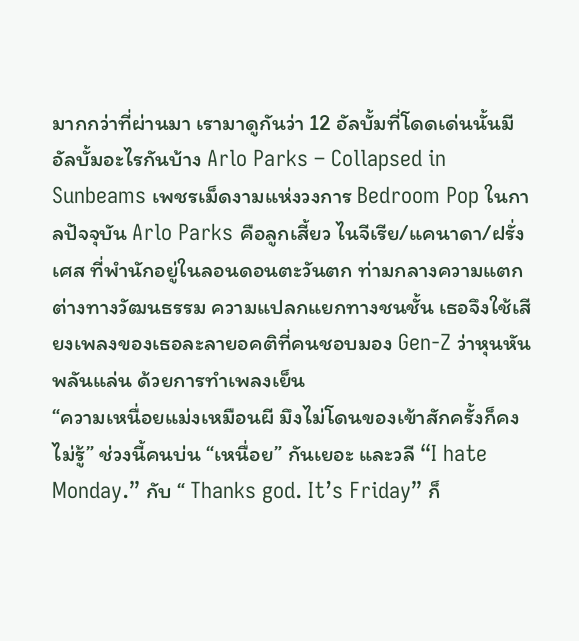มากกว่าที่ผ่านมา เรามาดูกันว่า 12 อัลบั้มที่โดดเด่นนั้นมีอัลบั้มอะไรกันบ้าง Arlo Parks – Collapsed in Sunbeams เพชรเม็ดงามแห่งวงการ Bedroom Pop ในกาลปัจจุบัน Arlo Parks คือลูกเสี้ยว ไนจีเรีย/แคนาดา/ฝรั่งเศส ที่พำนักอยู่ในลอนดอนตะวันตก ท่ามกลางความแตกต่างทางวัฒนธรรม ความแปลกแยกทางชนชั้น เธอจึงใช้เสียงเพลงของเธอละลายอคติที่คนชอบมอง Gen-Z ว่าหุนหันพลันแล่น ด้วยการทำเพลงเย็น
“ความเหนื่อยแม่งเหมือนผี มึงไม่โดนของเข้าสักครั้งก็คงไม่รู้” ช่วงนี้คนบ่น “เหนื่อย” กันเยอะ และวลี “I hate Monday.” กับ “ Thanks god. It’s Friday” ก็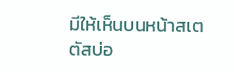มีให้เห็นบนหน้าสเตตัสบ่อ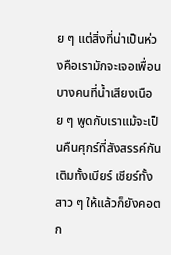ย ๆ แต่สิ่งที่น่าเป็นห่วงคือเรามักจะเจอเพื่อนบางคนที่น้ำเสียงเนือย ๆ พูดกับเราแม้จะเป็นคืนศุกร์ที่สังสรรค์กัน เติมทั้งเบียร์ เชียร์ทั้งสาว ๆ ให้แล้วก็ยังคอตก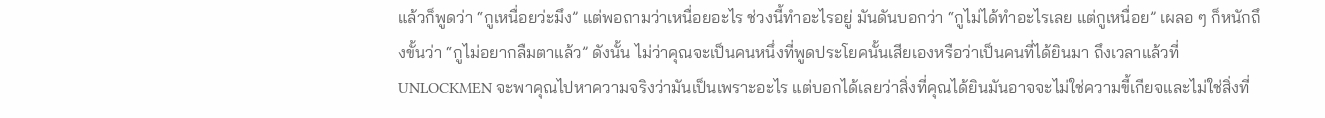แล้วก็พูดว่า “กูเหนื่อยว่ะมึง” แต่พอถามว่าเหนื่อยอะไร ช่วงนี้ทำอะไรอยู่ มันดันบอกว่า “กูไม่ได้ทำอะไรเลย แต่กูเหนื่อย” เผลอ ๆ ก็หนักถึงขั้นว่า “กูไม่อยากลืมตาแล้ว” ดังนั้น ไม่ว่าคุณจะเป็นคนหนึ่งที่พูดประโยคนั้นเสียเองหรือว่าเป็นคนที่ได้ยินมา ถึงเวลาแล้วที่ UNLOCKMEN จะพาคุณไปหาความจริงว่ามันเป็นเพราะอะไร แต่บอกได้เลยว่าสิ่งที่คุณได้ยินมันอาจจะไม่ใช่ความขี้เกียจและไม่ใช่สิ่งที่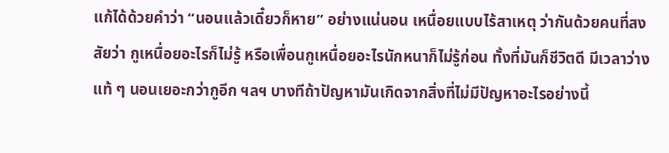แก้ได้ด้วยคำว่า “นอนแล้วเดี๋ยวก็หาย” อย่างแน่นอน เหนื่อยแบบไร้สาเหตุ ว่ากันด้วยคนที่สงสัยว่า กูเหนื่อยอะไรก็ไม่รู้ หรือเพื่อนกูเหนื่อยอะไรนักหนาก็ไม่รู้ก่อน ทั้งที่มันก็ชีวิตดี มีเวลาว่างแท้ ๆ นอนเยอะกว่ากูอีก ฯลฯ บางทีถ้าปัญหามันเกิดจากสิ่งที่ไม่มีปัญหาอะไรอย่างนี้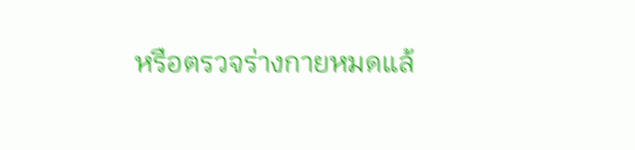หรือตรวจร่างกายหมดแล้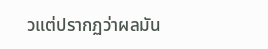วแต่ปรากฏว่าผลมัน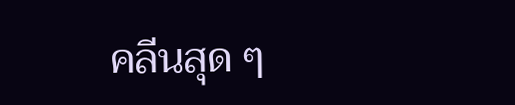คลีนสุด ๆ